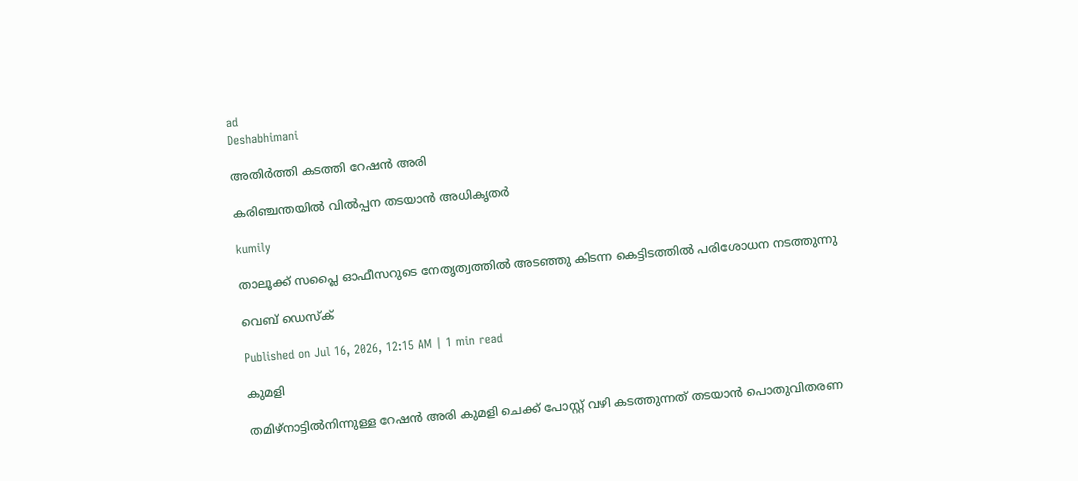ad
Deshabhimani

അതിർത്തി കടത്തി റേഷൻ അരി

കരിഞ്ചന്തയിൽ വിൽപ്പന തടയാൻ അധികൃതർ

kumily

താലൂക്ക് സപ്ലൈ ഓഫീസറുടെ നേതൃത്വത്തിൽ അടഞ്ഞു കിടന്ന കെട്ടിടത്തിൽ പരിശോധന നടത്തുന്നു

വെബ് ഡെസ്ക്

Published on Jul 16, 2026, 12:15 AM | 1 min read

കുമളി

തമിഴ്നാട്ടിൽനിന്നുള്ള റേഷൻ അരി കുമളി ചെക്ക് പോസ്റ്റ് വഴി കടത്തുന്നത് തടയാൻ പൊതുവിതരണ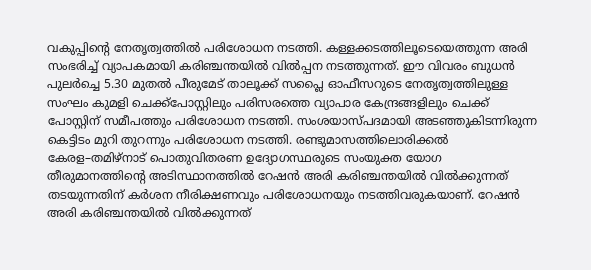വകുപ്പിന്റെ നേതൃത്വത്തിൽ പരിശോധന നടത്തി. കള്ളക്കടത്തിലൂടെയെത്തുന്ന അരി സംഭരിച്ച് വ്യാപകമായി കരിഞ്ചന്തയിൽ വിൽപ്പന നടത്തുന്നത്‌. ഇ‍ൗ വിവരം ബുധൻ പുലർച്ചെ 5.30 മുതൽ പീരുമേട് താലൂക്ക് സപ്ലൈ ഓഫീസറുടെ നേതൃത്വത്തിലുള്ള സംഘം കുമളി ചെക്ക്പോസ്റ്റിലും പരിസരത്തെ വ്യാപാര കേന്ദ്രങ്ങളിലും ചെക്ക് പോസ്റ്റിന് സമീപത്തും പരിശോധന നടത്തി. സംശയാസ്പദമായി അടഞ്ഞുകിടന്നിരുന്ന കെട്ടിടം മുറി തുറന്നും പരിശോധന നടത്തി. രണ്ടുമാസത്തിലൊരിക്കൽ കേരള–തമിഴ്നാട് പൊതുവിതരണ ഉദ്യോഗസ്ഥരുടെ സംയുക്ത യോഗ തീരുമാനത്തിന്റെ അടിസ്ഥാനത്തിൽ റേഷൻ അരി കരിഞ്ചന്തയിൽ വിൽക്കുന്നത് തടയുന്നതിന് കർശന നീരിക്ഷണവും പരിശോധനയും നടത്തിവരുകയാണ്. റേഷൻ അരി കരിഞ്ചന്തയിൽ വിൽക്കുന്നത്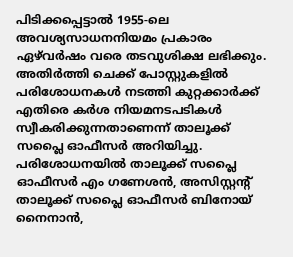പിടിക്കപ്പെട്ടാൽ 1955-ലെ അവശ്യസാധനനിയമം പ്രകാരം ഏഴ്‌വർഷം വരെ തടവുശിക്ഷ ലഭിക്കും. അതിർത്തി ചെക്ക് പോസ്റ്റുകളിൽ പരിശോധനകൾ നടത്തി കുറ്റക്കാർക്ക് എതിരെ കർശ നിയമനടപടികൾ സ്വീകരിക്കുന്നതാണെന്ന് താലൂക്ക് സപ്ലൈ ഓഫീസർ അറിയിച്ചു. പരിശോധനയിൽ താലൂക്ക് സപ്ലൈ ഓഫീസർ എം ഗണേശൻ, അസിസ്റ്റന്റ് താലൂക്ക് സപ്ലൈ ഓഫീസർ ബിനോയ്‌ നൈനാൻ,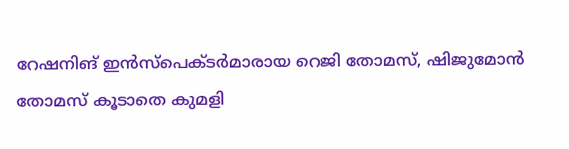റേഷനിങ് ഇൻസ്‌പെക്ടർമാരായ റെജി തോമസ്, ഷിജുമോൻ തോമസ് കൂടാതെ കുമളി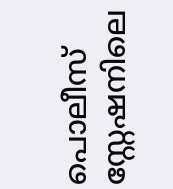പൊലീസ് സ്റ്റേഷനിലെ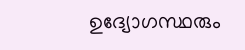ഉദ്യോഗസ്ഥരും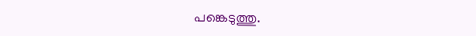പങ്കെടുത്തു.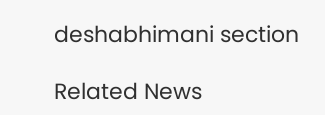deshabhimani section

Related News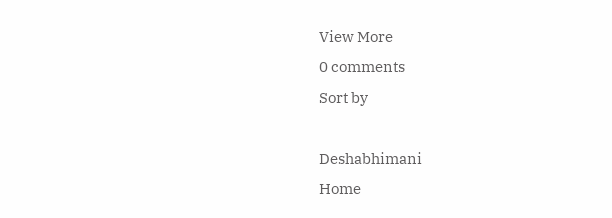View More
0 comments
Sort by

Deshabhimani
Home